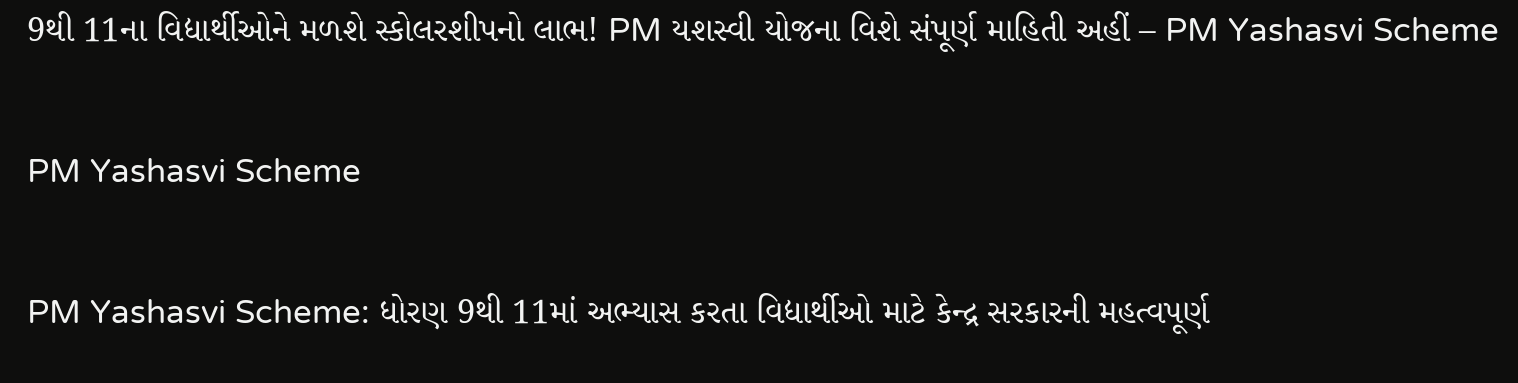9થી 11ના વિદ્યાર્થીઓને મળશે સ્કોલરશીપનો લાભ! PM યશસ્વી યોજના વિશે સંપૂર્ણ માહિતી અહીં – PM Yashasvi Scheme

PM Yashasvi Scheme

PM Yashasvi Scheme: ધોરણ 9થી 11માં અભ્યાસ કરતા વિદ્યાર્થીઓ માટે કેન્દ્ર સરકારની મહત્વપૂર્ણ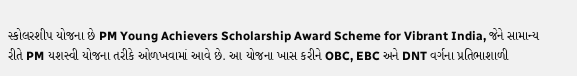સ્કોલરશીપ યોજના છે PM Young Achievers Scholarship Award Scheme for Vibrant India, જેને સામાન્ય રીતે PM યશસ્વી યોજના તરીકે ઓળખવામાં આવે છે. આ યોજના ખાસ કરીને OBC, EBC અને DNT વર્ગના પ્રતિભાશાળી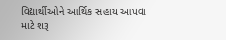વિદ્યાર્થીઓને આર્થિક સહાય આપવા માટે શરૂ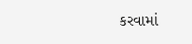કરવામાં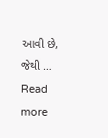આવી છે, જેથી … Read more